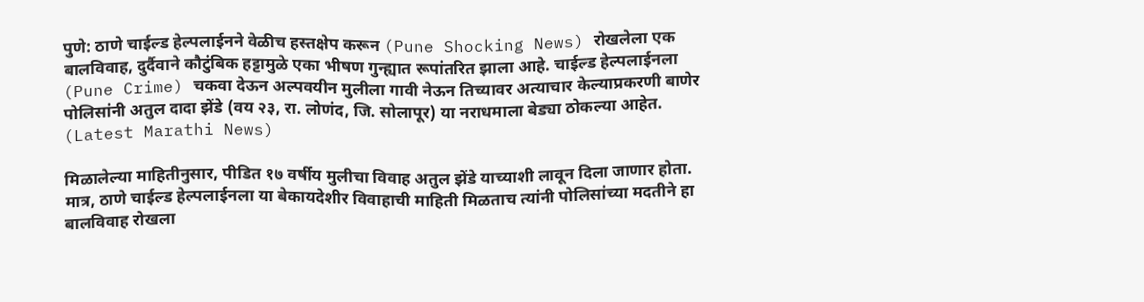पुणे: ठाणे चाईल्ड हेल्पलाईनने वेळीच हस्तक्षेप करून (Pune Shocking News) रोखलेला एक बालविवाह, दुर्दैवाने कौटुंबिक हट्टामुळे एका भीषण गुन्ह्यात रूपांतरित झाला आहे. चाईल्ड हेल्पलाईनला (Pune Crime) चकवा देऊन अल्पवयीन मुलीला गावी नेऊन तिच्यावर अत्याचार केल्याप्रकरणी बाणेर पोलिसांनी अतुल दादा झेंडे (वय २३, रा. लोणंद, जि. सोलापूर) या नराधमाला बेड्या ठोकल्या आहेत. (Latest Marathi News)

मिळालेल्या माहितीनुसार, पीडित १७ वर्षीय मुलीचा विवाह अतुल झेंडे याच्याशी लावून दिला जाणार होता. मात्र, ठाणे चाईल्ड हेल्पलाईनला या बेकायदेशीर विवाहाची माहिती मिळताच त्यांनी पोलिसांच्या मदतीने हा बालविवाह रोखला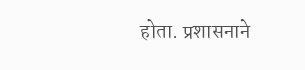होता. प्रशासनाने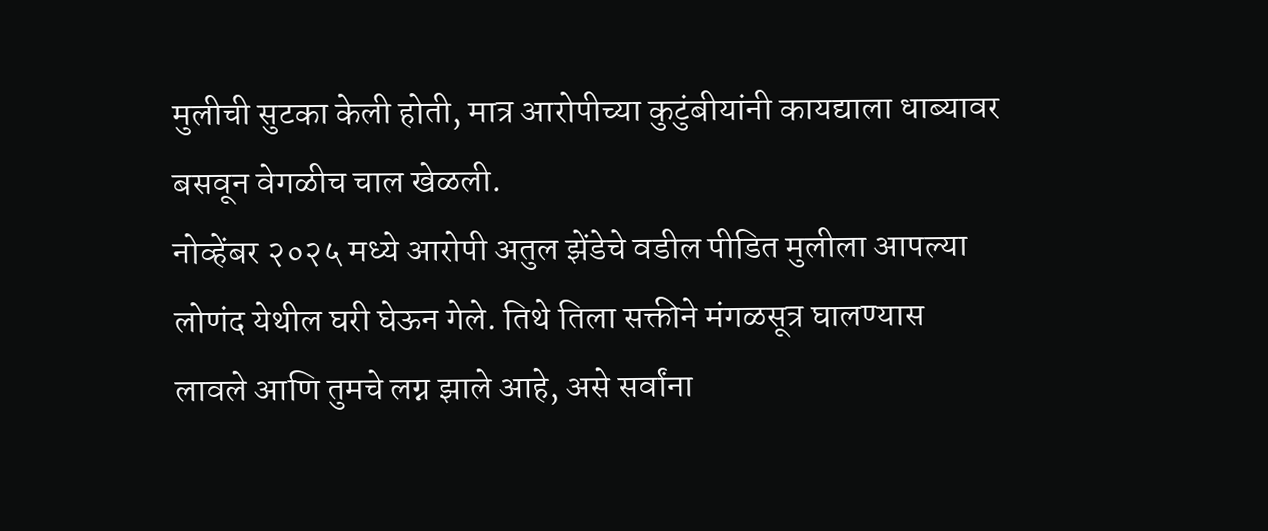मुलीची सुटका केली होती, मात्र आरोपीच्या कुटुंबीयांनी कायद्याला धाब्यावर बसवून वेगळीच चाल खेळली.
नोव्हेंबर २०२५ मध्ये आरोपी अतुल झेंडेचे वडील पीडित मुलीला आपल्या लोणंद येथील घरी घेऊन गेले. तिथे तिला सक्तीने मंगळसूत्र घालण्यास लावले आणि तुमचे लग्न झाले आहे, असे सर्वांना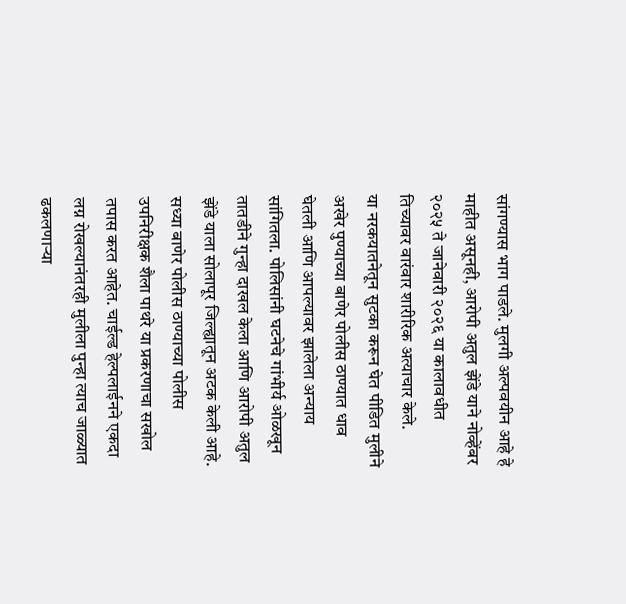सांगण्यास भाग पाडले. मुलगी अल्पवयीन आहे हे माहीत असूनही, आरोपी अतुल झेंडे याने नोव्हेंबर २०२५ ते जानेवारी २०२६ या कालावधीत तिच्यावर वारंवार शारीरिक अत्याचार केले.
या नरकयातनेतून सुटका करून घेत पीडित मुलीने अखेर पुण्याच्या बाणेर पोलीस ठाण्यात धाव घेतली आणि आपल्यावर झालेला अन्याय सांगितला. पोलिसांनी घटनेचे गांभीर्य ओळखून तातडीने गुन्हा दाखल केला आणि आरोपी अतुल झेंडे याला सोलापूर जिल्ह्यातून अटक केली आहे.
सध्या बाणेर पोलीस ठाण्याच्या पोलीस उपनिरीक्षक शैला पाथरे या प्रकरणाचा सखोल तपास करत आहेत. चाईल्ड हेल्पलाईनने एकदा लग्न रोखल्यानंतरही मुलीला पुन्हा त्याच जाळ्यात ढकलणाऱ्या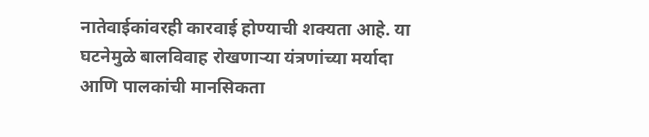नातेवाईकांवरही कारवाई होण्याची शक्यता आहे. या घटनेमुळे बालविवाह रोखणाऱ्या यंत्रणांच्या मर्यादा आणि पालकांची मानसिकता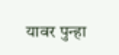यावर पुन्हा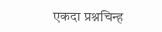एकदा प्रश्नचिन्ह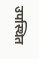उपस्थित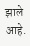झाले आहे.